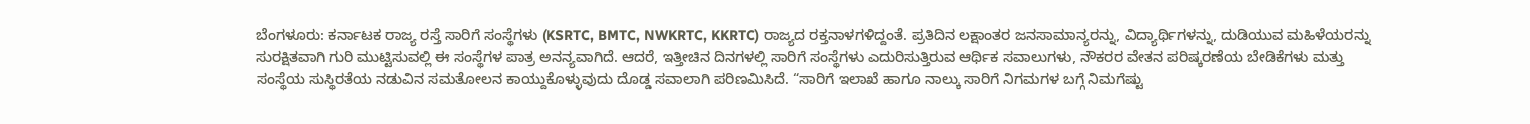ಬೆಂಗಳೂರು: ಕರ್ನಾಟಕ ರಾಜ್ಯ ರಸ್ತೆ ಸಾರಿಗೆ ಸಂಸ್ಥೆಗಳು (KSRTC, BMTC, NWKRTC, KKRTC) ರಾಜ್ಯದ ರಕ್ತನಾಳಗಳಿದ್ದಂತೆ. ಪ್ರತಿದಿನ ಲಕ್ಷಾಂತರ ಜನಸಾಮಾನ್ಯರನ್ನು, ವಿದ್ಯಾರ್ಥಿಗಳನ್ನು, ದುಡಿಯುವ ಮಹಿಳೆಯರನ್ನು ಸುರಕ್ಷಿತವಾಗಿ ಗುರಿ ಮುಟ್ಟಿಸುವಲ್ಲಿ ಈ ಸಂಸ್ಥೆಗಳ ಪಾತ್ರ ಅನನ್ಯವಾಗಿದೆ. ಆದರೆ, ಇತ್ತೀಚಿನ ದಿನಗಳಲ್ಲಿ ಸಾರಿಗೆ ಸಂಸ್ಥೆಗಳು ಎದುರಿಸುತ್ತಿರುವ ಆರ್ಥಿಕ ಸವಾಲುಗಳು, ನೌಕರರ ವೇತನ ಪರಿಷ್ಕರಣೆಯ ಬೇಡಿಕೆಗಳು ಮತ್ತು ಸಂಸ್ಥೆಯ ಸುಸ್ಥಿರತೆಯ ನಡುವಿನ ಸಮತೋಲನ ಕಾಯ್ದುಕೊಳ್ಳುವುದು ದೊಡ್ಡ ಸವಾಲಾಗಿ ಪರಿಣಮಿಸಿದೆ. “ಸಾರಿಗೆ ಇಲಾಖೆ ಹಾಗೂ ನಾಲ್ಕು ಸಾರಿಗೆ ನಿಗಮಗಳ ಬಗ್ಗೆ ನಿಮಗೆಷ್ಟು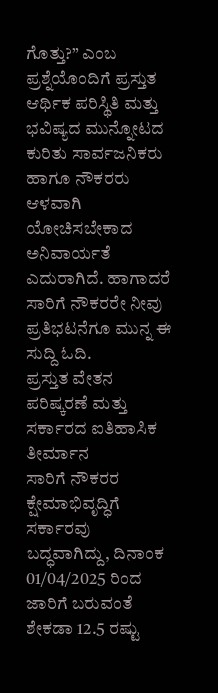ಗೊತ್ತು?” ಎಂಬ ಪ್ರಶ್ನೆಯೊಂದಿಗೆ ಪ್ರಸ್ತುತ ಆರ್ಥಿಕ ಪರಿಸ್ಥಿತಿ ಮತ್ತು ಭವಿಷ್ಯದ ಮುನ್ನೋಟದ ಕುರಿತು ಸಾರ್ವಜನಿಕರು ಹಾಗೂ ನೌಕರರು ಆಳವಾಗಿ ಯೋಚಿಸಬೇಕಾದ ಅನಿವಾರ್ಯತೆ ಎದುರಾಗಿದೆ. ಹಾಗಾದರೆ ಸಾರಿಗೆ ನೌಕರರೇ ನೀವು ಪ್ರತಿಭಟನೆಗೂ ಮುನ್ನ ಈ ಸುದ್ದಿ ಓದಿ.
ಪ್ರಸ್ತುತ ವೇತನ ಪರಿಷ್ಕರಣೆ ಮತ್ತು ಸರ್ಕಾರದ ಐತಿಹಾಸಿಕ ತೀರ್ಮಾನ
ಸಾರಿಗೆ ನೌಕರರ ಕ್ಷೇಮಾಭಿವೃದ್ಧಿಗೆ ಸರ್ಕಾರವು ಬದ್ಧವಾಗಿದ್ದು, ದಿನಾಂಕ 01/04/2025 ರಿಂದ ಜಾರಿಗೆ ಬರುವಂತೆ ಶೇಕಡಾ 12.5 ರಷ್ಟು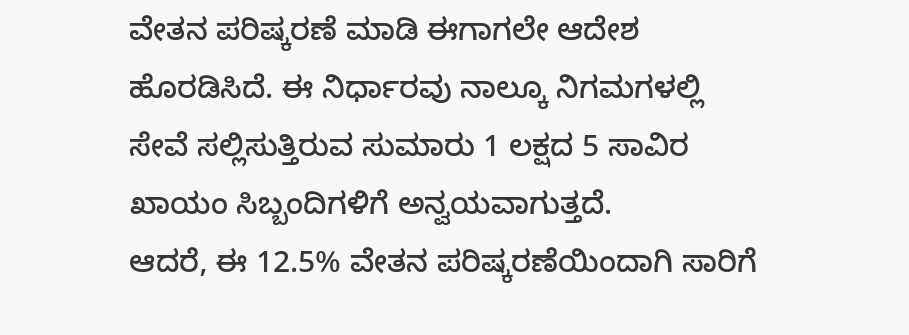ವೇತನ ಪರಿಷ್ಕರಣೆ ಮಾಡಿ ಈಗಾಗಲೇ ಆದೇಶ ಹೊರಡಿಸಿದೆ. ಈ ನಿರ್ಧಾರವು ನಾಲ್ಕೂ ನಿಗಮಗಳಲ್ಲಿ ಸೇವೆ ಸಲ್ಲಿಸುತ್ತಿರುವ ಸುಮಾರು 1 ಲಕ್ಷದ 5 ಸಾವಿರ ಖಾಯಂ ಸಿಬ್ಬಂದಿಗಳಿಗೆ ಅನ್ವಯವಾಗುತ್ತದೆ.
ಆದರೆ, ಈ 12.5% ವೇತನ ಪರಿಷ್ಕರಣೆಯಿಂದಾಗಿ ಸಾರಿಗೆ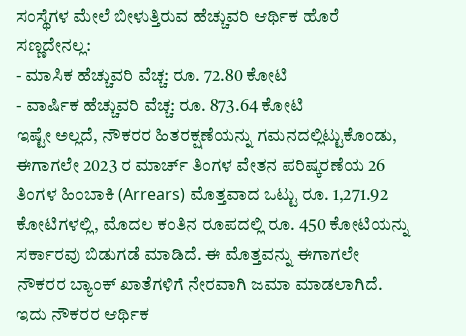ಸಂಸ್ಥೆಗಳ ಮೇಲೆ ಬೀಳುತ್ತಿರುವ ಹೆಚ್ಚುವರಿ ಆರ್ಥಿಕ ಹೊರೆ ಸಣ್ಣದೇನಲ್ಲ:
- ಮಾಸಿಕ ಹೆಚ್ಚುವರಿ ವೆಚ್ಚ: ರೂ. 72.80 ಕೋಟಿ
- ವಾರ್ಷಿಕ ಹೆಚ್ಚುವರಿ ವೆಚ್ಚ: ರೂ. 873.64 ಕೋಟಿ
ಇಷ್ಟೇ ಅಲ್ಲದೆ, ನೌಕರರ ಹಿತರಕ್ಷಣೆಯನ್ನು ಗಮನದಲ್ಲಿಟ್ಟುಕೊಂಡು, ಈಗಾಗಲೇ 2023 ರ ಮಾರ್ಚ್ ತಿಂಗಳ ವೇತನ ಪರಿಷ್ಕರಣೆಯ 26 ತಿಂಗಳ ಹಿಂಬಾಕಿ (Arrears) ಮೊತ್ತವಾದ ಒಟ್ಟು ರೂ. 1,271.92 ಕೋಟಿಗಳಲ್ಲಿ, ಮೊದಲ ಕಂತಿನ ರೂಪದಲ್ಲಿ ರೂ. 450 ಕೋಟಿಯನ್ನು ಸರ್ಕಾರವು ಬಿಡುಗಡೆ ಮಾಡಿದೆ. ಈ ಮೊತ್ತವನ್ನು ಈಗಾಗಲೇ ನೌಕರರ ಬ್ಯಾಂಕ್ ಖಾತೆಗಳಿಗೆ ನೇರವಾಗಿ ಜಮಾ ಮಾಡಲಾಗಿದೆ. ಇದು ನೌಕರರ ಆರ್ಥಿಕ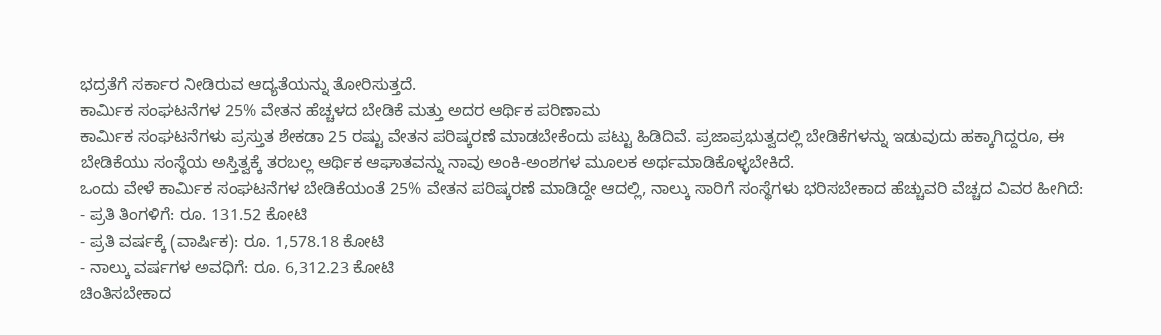ಭದ್ರತೆಗೆ ಸರ್ಕಾರ ನೀಡಿರುವ ಆದ್ಯತೆಯನ್ನು ತೋರಿಸುತ್ತದೆ.
ಕಾರ್ಮಿಕ ಸಂಘಟನೆಗಳ 25% ವೇತನ ಹೆಚ್ಚಳದ ಬೇಡಿಕೆ ಮತ್ತು ಅದರ ಆರ್ಥಿಕ ಪರಿಣಾಮ
ಕಾರ್ಮಿಕ ಸಂಘಟನೆಗಳು ಪ್ರಸ್ತುತ ಶೇಕಡಾ 25 ರಷ್ಟು ವೇತನ ಪರಿಷ್ಕರಣೆ ಮಾಡಬೇಕೆಂದು ಪಟ್ಟು ಹಿಡಿದಿವೆ. ಪ್ರಜಾಪ್ರಭುತ್ವದಲ್ಲಿ ಬೇಡಿಕೆಗಳನ್ನು ಇಡುವುದು ಹಕ್ಕಾಗಿದ್ದರೂ, ಈ ಬೇಡಿಕೆಯು ಸಂಸ್ಥೆಯ ಅಸ್ತಿತ್ವಕ್ಕೆ ತರಬಲ್ಲ ಆರ್ಥಿಕ ಆಘಾತವನ್ನು ನಾವು ಅಂಕಿ-ಅಂಶಗಳ ಮೂಲಕ ಅರ್ಥಮಾಡಿಕೊಳ್ಳಬೇಕಿದೆ.
ಒಂದು ವೇಳೆ ಕಾರ್ಮಿಕ ಸಂಘಟನೆಗಳ ಬೇಡಿಕೆಯಂತೆ 25% ವೇತನ ಪರಿಷ್ಕರಣೆ ಮಾಡಿದ್ದೇ ಆದಲ್ಲಿ, ನಾಲ್ಕು ಸಾರಿಗೆ ಸಂಸ್ಥೆಗಳು ಭರಿಸಬೇಕಾದ ಹೆಚ್ಚುವರಿ ವೆಚ್ಚದ ವಿವರ ಹೀಗಿದೆ:
- ಪ್ರತಿ ತಿಂಗಳಿಗೆ: ರೂ. 131.52 ಕೋಟಿ
- ಪ್ರತಿ ವರ್ಷಕ್ಕೆ (ವಾರ್ಷಿಕ): ರೂ. 1,578.18 ಕೋಟಿ
- ನಾಲ್ಕು ವರ್ಷಗಳ ಅವಧಿಗೆ: ರೂ. 6,312.23 ಕೋಟಿ
ಚಿಂತಿಸಬೇಕಾದ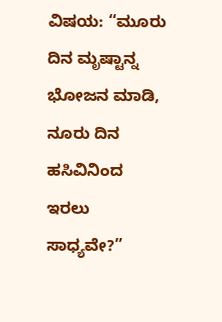ವಿಷಯ: “ಮೂರು ದಿನ ಮೃಷ್ಟಾನ್ನ ಭೋಜನ ಮಾಡಿ, ನೂರು ದಿನ ಹಸಿವಿನಿಂದ ಇರಲು ಸಾಧ್ಯವೇ?”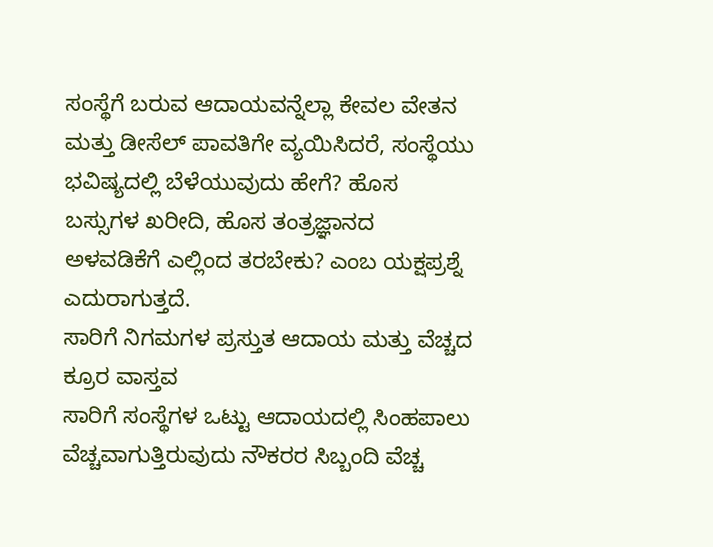ಸಂಸ್ಥೆಗೆ ಬರುವ ಆದಾಯವನ್ನೆಲ್ಲಾ ಕೇವಲ ವೇತನ ಮತ್ತು ಡೀಸೆಲ್ ಪಾವತಿಗೇ ವ್ಯಯಿಸಿದರೆ, ಸಂಸ್ಥೆಯು ಭವಿಷ್ಯದಲ್ಲಿ ಬೆಳೆಯುವುದು ಹೇಗೆ? ಹೊಸ ಬಸ್ಸುಗಳ ಖರೀದಿ, ಹೊಸ ತಂತ್ರಜ್ಞಾನದ ಅಳವಡಿಕೆಗೆ ಎಲ್ಲಿಂದ ತರಬೇಕು? ಎಂಬ ಯಕ್ಷಪ್ರಶ್ನೆ ಎದುರಾಗುತ್ತದೆ.
ಸಾರಿಗೆ ನಿಗಮಗಳ ಪ್ರಸ್ತುತ ಆದಾಯ ಮತ್ತು ವೆಚ್ಚದ ಕ್ರೂರ ವಾಸ್ತವ
ಸಾರಿಗೆ ಸಂಸ್ಥೆಗಳ ಒಟ್ಟು ಆದಾಯದಲ್ಲಿ ಸಿಂಹಪಾಲು ವೆಚ್ಚವಾಗುತ್ತಿರುವುದು ನೌಕರರ ಸಿಬ್ಬಂದಿ ವೆಚ್ಚ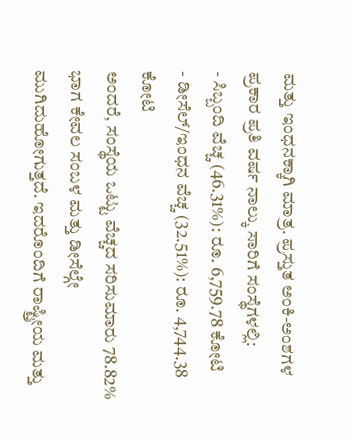ಮತ್ತು ಇಂಧನಕ್ಕಾಗಿ ಮಾತ್ರ. ಪ್ರಸ್ತುತ ಅಂಕಿ-ಅಂಶಗಳ ಪ್ರಕಾರ ಪ್ರತಿ ವರ್ಷ ನಾಲ್ಕು ಸಾರಿಗೆ ಸಂಸ್ಥೆಗಳಲ್ಲಿ:
- ಸಿಬ್ಬಂದಿ ವೆಚ್ಚ (46.31%): ರೂ. 6,759.78 ಕೋಟಿ
- ಡೀಸೆಲ್/ಇಂಧನ ವೆಚ್ಚ (32.51%): ರೂ. 4,744.38 ಕೋಟಿ
ಅಂದರೆ, ಸಂಸ್ಥೆಯ ಒಟ್ಟು ವೆಚ್ಚದ ಸರಿಸುಮಾರು 78.82% ಭಾಗ ಕೇವಲ ಸಂಬಳ ಮತ್ತು ಡೀಸೆಲ್ಗೇ ಮುಗಿದುಹೋಗುತ್ತದೆ. ಇದರೊಂದಿಗೆ ರಾಷ್ಟ್ರೀಯ ಮತ್ತು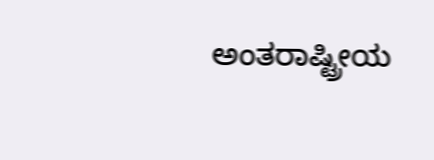ಅಂತರಾಷ್ಟ್ರೀಯ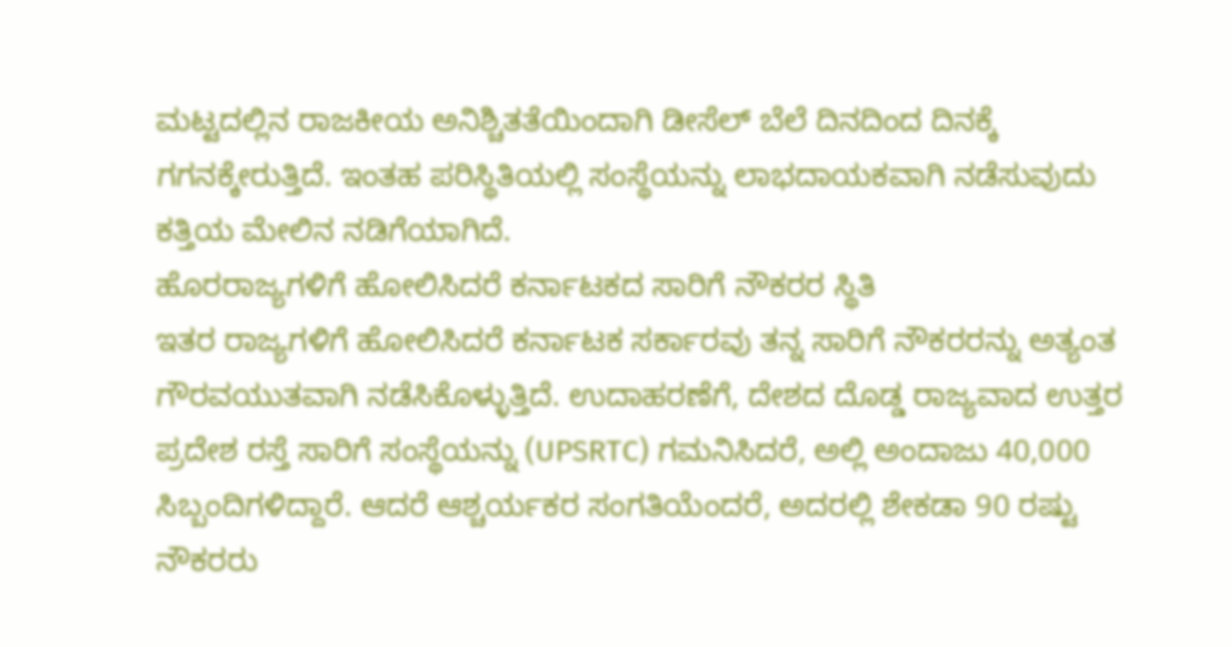ಮಟ್ಟದಲ್ಲಿನ ರಾಜಕೀಯ ಅನಿಶ್ಚಿತತೆಯಿಂದಾಗಿ ಡೀಸೆಲ್ ಬೆಲೆ ದಿನದಿಂದ ದಿನಕ್ಕೆ ಗಗನಕ್ಕೇರುತ್ತಿದೆ. ಇಂತಹ ಪರಿಸ್ಥಿತಿಯಲ್ಲಿ ಸಂಸ್ಥೆಯನ್ನು ಲಾಭದಾಯಕವಾಗಿ ನಡೆಸುವುದು ಕತ್ತಿಯ ಮೇಲಿನ ನಡಿಗೆಯಾಗಿದೆ.
ಹೊರರಾಜ್ಯಗಳಿಗೆ ಹೋಲಿಸಿದರೆ ಕರ್ನಾಟಕದ ಸಾರಿಗೆ ನೌಕರರ ಸ್ಥಿತಿ
ಇತರ ರಾಜ್ಯಗಳಿಗೆ ಹೋಲಿಸಿದರೆ ಕರ್ನಾಟಕ ಸರ್ಕಾರವು ತನ್ನ ಸಾರಿಗೆ ನೌಕರರನ್ನು ಅತ್ಯಂತ ಗೌರವಯುತವಾಗಿ ನಡೆಸಿಕೊಳ್ಳುತ್ತಿದೆ. ಉದಾಹರಣೆಗೆ, ದೇಶದ ದೊಡ್ಡ ರಾಜ್ಯವಾದ ಉತ್ತರ ಪ್ರದೇಶ ರಸ್ತೆ ಸಾರಿಗೆ ಸಂಸ್ಥೆಯನ್ನು (UPSRTC) ಗಮನಿಸಿದರೆ, ಅಲ್ಲಿ ಅಂದಾಜು 40,000 ಸಿಬ್ಬಂದಿಗಳಿದ್ದಾರೆ. ಆದರೆ ಆಶ್ಚರ್ಯಕರ ಸಂಗತಿಯೆಂದರೆ, ಅದರಲ್ಲಿ ಶೇಕಡಾ 90 ರಷ್ಟು ನೌಕರರು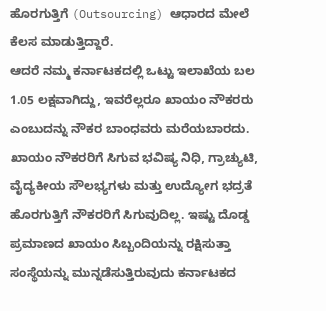ಹೊರಗುತ್ತಿಗೆ (Outsourcing) ಆಧಾರದ ಮೇಲೆ ಕೆಲಸ ಮಾಡುತ್ತಿದ್ದಾರೆ.
ಆದರೆ ನಮ್ಮ ಕರ್ನಾಟಕದಲ್ಲಿ ಒಟ್ಟು ಇಲಾಖೆಯ ಬಲ 1.05 ಲಕ್ಷವಾಗಿದ್ದು, ಇವರೆಲ್ಲರೂ ಖಾಯಂ ನೌಕರರು ಎಂಬುದನ್ನು ನೌಕರ ಬಾಂಧವರು ಮರೆಯಬಾರದು. ಖಾಯಂ ನೌಕರರಿಗೆ ಸಿಗುವ ಭವಿಷ್ಯ ನಿಧಿ, ಗ್ರಾಚ್ಯುಟಿ, ವೈದ್ಯಕೀಯ ಸೌಲಭ್ಯಗಳು ಮತ್ತು ಉದ್ಯೋಗ ಭದ್ರತೆ ಹೊರಗುತ್ತಿಗೆ ನೌಕರರಿಗೆ ಸಿಗುವುದಿಲ್ಲ. ಇಷ್ಟು ದೊಡ್ಡ ಪ್ರಮಾಣದ ಖಾಯಂ ಸಿಬ್ಬಂದಿಯನ್ನು ರಕ್ಷಿಸುತ್ತಾ ಸಂಸ್ಥೆಯನ್ನು ಮುನ್ನಡೆಸುತ್ತಿರುವುದು ಕರ್ನಾಟಕದ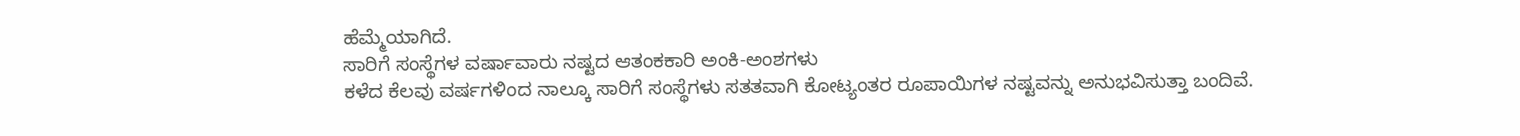ಹೆಮ್ಮೆಯಾಗಿದೆ.
ಸಾರಿಗೆ ಸಂಸ್ಥೆಗಳ ವರ್ಷಾವಾರು ನಷ್ಟದ ಆತಂಕಕಾರಿ ಅಂಕಿ-ಅಂಶಗಳು
ಕಳೆದ ಕೆಲವು ವರ್ಷಗಳಿಂದ ನಾಲ್ಕೂ ಸಾರಿಗೆ ಸಂಸ್ಥೆಗಳು ಸತತವಾಗಿ ಕೋಟ್ಯಂತರ ರೂಪಾಯಿಗಳ ನಷ್ಟವನ್ನು ಅನುಭವಿಸುತ್ತಾ ಬಂದಿವೆ.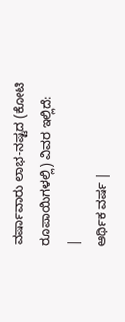ವರ್ಷಾವಾರು ಲಾಭ-ನಷ್ಟದ (ಕೋಟಿ ರೂಪಾಯಿಗಳಲ್ಲಿ) ವಿವರ ಇಲ್ಲಿದೆ:
|
ಆರ್ಥಿಕ ವರ್ಷ |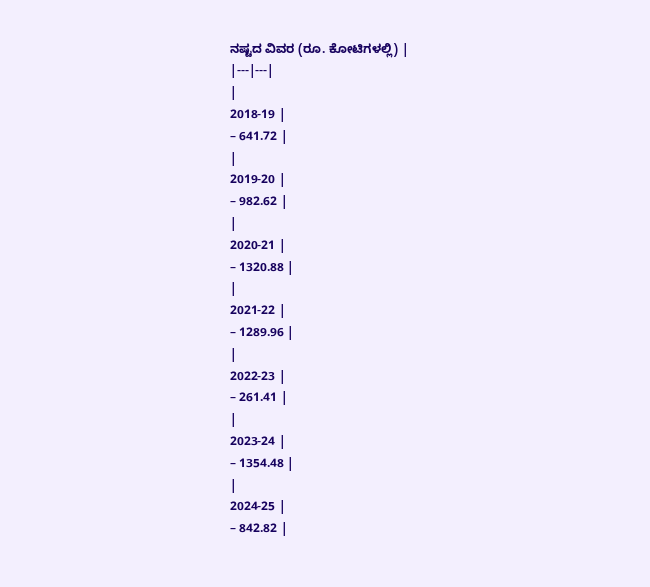ನಷ್ಟದ ವಿವರ (ರೂ. ಕೋಟಿಗಳಲ್ಲಿ) |
|---|---|
|
2018-19 |
– 641.72 |
|
2019-20 |
– 982.62 |
|
2020-21 |
– 1320.88 |
|
2021-22 |
– 1289.96 |
|
2022-23 |
– 261.41 |
|
2023-24 |
– 1354.48 |
|
2024-25 |
– 842.82 |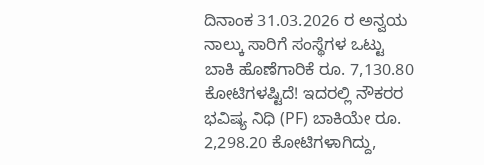ದಿನಾಂಕ 31.03.2026 ರ ಅನ್ವಯ ನಾಲ್ಕು ಸಾರಿಗೆ ಸಂಸ್ಥೆಗಳ ಒಟ್ಟು ಬಾಕಿ ಹೊಣೆಗಾರಿಕೆ ರೂ. 7,130.80 ಕೋಟಿಗಳಷ್ಟಿದೆ! ಇದರಲ್ಲಿ ನೌಕರರ ಭವಿಷ್ಯ ನಿಧಿ (PF) ಬಾಕಿಯೇ ರೂ. 2,298.20 ಕೋಟಿಗಳಾಗಿದ್ದು,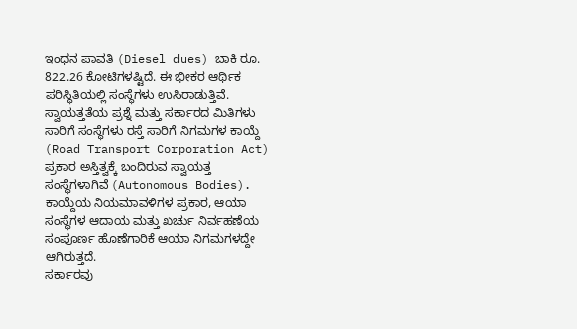ಇಂಧನ ಪಾವತಿ (Diesel dues) ಬಾಕಿ ರೂ. 822.26 ಕೋಟಿಗಳಷ್ಟಿದೆ. ಈ ಭೀಕರ ಆರ್ಥಿಕ ಪರಿಸ್ಥಿತಿಯಲ್ಲಿ ಸಂಸ್ಥೆಗಳು ಉಸಿರಾಡುತ್ತಿವೆ.
ಸ್ವಾಯತ್ತತೆಯ ಪ್ರಶ್ನೆ ಮತ್ತು ಸರ್ಕಾರದ ಮಿತಿಗಳು
ಸಾರಿಗೆ ಸಂಸ್ಥೆಗಳು ರಸ್ತೆ ಸಾರಿಗೆ ನಿಗಮಗಳ ಕಾಯ್ದೆ (Road Transport Corporation Act) ಪ್ರಕಾರ ಅಸ್ತಿತ್ವಕ್ಕೆ ಬಂದಿರುವ ಸ್ವಾಯತ್ತ ಸಂಸ್ಥೆಗಳಾಗಿವೆ (Autonomous Bodies). ಕಾಯ್ದೆಯ ನಿಯಮಾವಳಿಗಳ ಪ್ರಕಾರ, ಆಯಾ ಸಂಸ್ಥೆಗಳ ಆದಾಯ ಮತ್ತು ಖರ್ಚು ನಿರ್ವಹಣೆಯ ಸಂಪೂರ್ಣ ಹೊಣೆಗಾರಿಕೆ ಆಯಾ ನಿಗಮಗಳದ್ದೇ ಆಗಿರುತ್ತದೆ.
ಸರ್ಕಾರವು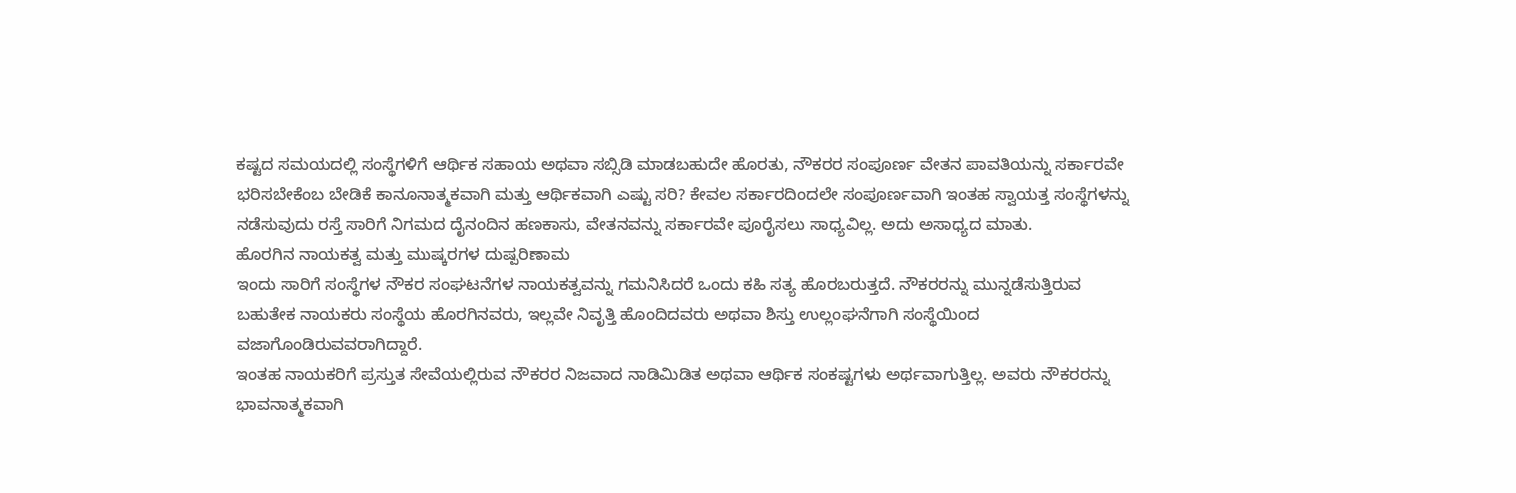ಕಷ್ಟದ ಸಮಯದಲ್ಲಿ ಸಂಸ್ಥೆಗಳಿಗೆ ಆರ್ಥಿಕ ಸಹಾಯ ಅಥವಾ ಸಬ್ಸಿಡಿ ಮಾಡಬಹುದೇ ಹೊರತು, ನೌಕರರ ಸಂಪೂರ್ಣ ವೇತನ ಪಾವತಿಯನ್ನು ಸರ್ಕಾರವೇ ಭರಿಸಬೇಕೆಂಬ ಬೇಡಿಕೆ ಕಾನೂನಾತ್ಮಕವಾಗಿ ಮತ್ತು ಆರ್ಥಿಕವಾಗಿ ಎಷ್ಟು ಸರಿ? ಕೇವಲ ಸರ್ಕಾರದಿಂದಲೇ ಸಂಪೂರ್ಣವಾಗಿ ಇಂತಹ ಸ್ವಾಯತ್ತ ಸಂಸ್ಥೆಗಳನ್ನು ನಡೆಸುವುದು ರಸ್ತೆ ಸಾರಿಗೆ ನಿಗಮದ ದೈನಂದಿನ ಹಣಕಾಸು, ವೇತನವನ್ನು ಸರ್ಕಾರವೇ ಪೂರೈಸಲು ಸಾಧ್ಯವಿಲ್ಲ. ಅದು ಅಸಾಧ್ಯದ ಮಾತು.
ಹೊರಗಿನ ನಾಯಕತ್ವ ಮತ್ತು ಮುಷ್ಕರಗಳ ದುಷ್ಪರಿಣಾಮ
ಇಂದು ಸಾರಿಗೆ ಸಂಸ್ಥೆಗಳ ನೌಕರ ಸಂಘಟನೆಗಳ ನಾಯಕತ್ವವನ್ನು ಗಮನಿಸಿದರೆ ಒಂದು ಕಹಿ ಸತ್ಯ ಹೊರಬರುತ್ತದೆ. ನೌಕರರನ್ನು ಮುನ್ನಡೆಸುತ್ತಿರುವ ಬಹುತೇಕ ನಾಯಕರು ಸಂಸ್ಥೆಯ ಹೊರಗಿನವರು, ಇಲ್ಲವೇ ನಿವೃತ್ತಿ ಹೊಂದಿದವರು ಅಥವಾ ಶಿಸ್ತು ಉಲ್ಲಂಘನೆಗಾಗಿ ಸಂಸ್ಥೆಯಿಂದ ವಜಾಗೊಂಡಿರುವವರಾಗಿದ್ದಾರೆ.
ಇಂತಹ ನಾಯಕರಿಗೆ ಪ್ರಸ್ತುತ ಸೇವೆಯಲ್ಲಿರುವ ನೌಕರರ ನಿಜವಾದ ನಾಡಿಮಿಡಿತ ಅಥವಾ ಆರ್ಥಿಕ ಸಂಕಷ್ಟಗಳು ಅರ್ಥವಾಗುತ್ತಿಲ್ಲ. ಅವರು ನೌಕರರನ್ನು ಭಾವನಾತ್ಮಕವಾಗಿ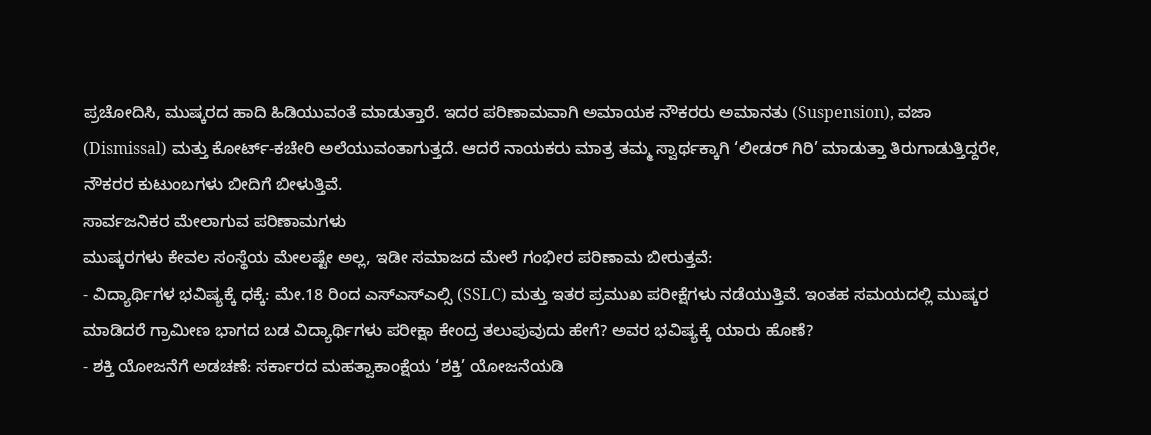ಪ್ರಚೋದಿಸಿ, ಮುಷ್ಕರದ ಹಾದಿ ಹಿಡಿಯುವಂತೆ ಮಾಡುತ್ತಾರೆ. ಇದರ ಪರಿಣಾಮವಾಗಿ ಅಮಾಯಕ ನೌಕರರು ಅಮಾನತು (Suspension), ವಜಾ (Dismissal) ಮತ್ತು ಕೋರ್ಟ್-ಕಚೇರಿ ಅಲೆಯುವಂತಾಗುತ್ತದೆ. ಆದರೆ ನಾಯಕರು ಮಾತ್ರ ತಮ್ಮ ಸ್ವಾರ್ಥಕ್ಕಾಗಿ ‘ಲೀಡರ್ ಗಿರಿ’ ಮಾಡುತ್ತಾ ತಿರುಗಾಡುತ್ತಿದ್ದರೇ, ನೌಕರರ ಕುಟುಂಬಗಳು ಬೀದಿಗೆ ಬೀಳುತ್ತಿವೆ.
ಸಾರ್ವಜನಿಕರ ಮೇಲಾಗುವ ಪರಿಣಾಮಗಳು
ಮುಷ್ಕರಗಳು ಕೇವಲ ಸಂಸ್ಥೆಯ ಮೇಲಷ್ಟೇ ಅಲ್ಲ, ಇಡೀ ಸಮಾಜದ ಮೇಲೆ ಗಂಭೀರ ಪರಿಣಾಮ ಬೀರುತ್ತವೆ:
- ವಿದ್ಯಾರ್ಥಿಗಳ ಭವಿಷ್ಯಕ್ಕೆ ಧಕ್ಕೆ: ಮೇ.18 ರಿಂದ ಎಸ್ಎಸ್ಎಲ್ಸಿ (SSLC) ಮತ್ತು ಇತರ ಪ್ರಮುಖ ಪರೀಕ್ಷೆಗಳು ನಡೆಯುತ್ತಿವೆ. ಇಂತಹ ಸಮಯದಲ್ಲಿ ಮುಷ್ಕರ ಮಾಡಿದರೆ ಗ್ರಾಮೀಣ ಭಾಗದ ಬಡ ವಿದ್ಯಾರ್ಥಿಗಳು ಪರೀಕ್ಷಾ ಕೇಂದ್ರ ತಲುಪುವುದು ಹೇಗೆ? ಅವರ ಭವಿಷ್ಯಕ್ಕೆ ಯಾರು ಹೊಣೆ?
- ಶಕ್ತಿ ಯೋಜನೆಗೆ ಅಡಚಣೆ: ಸರ್ಕಾರದ ಮಹತ್ವಾಕಾಂಕ್ಷೆಯ ‘ಶಕ್ತಿ’ ಯೋಜನೆಯಡಿ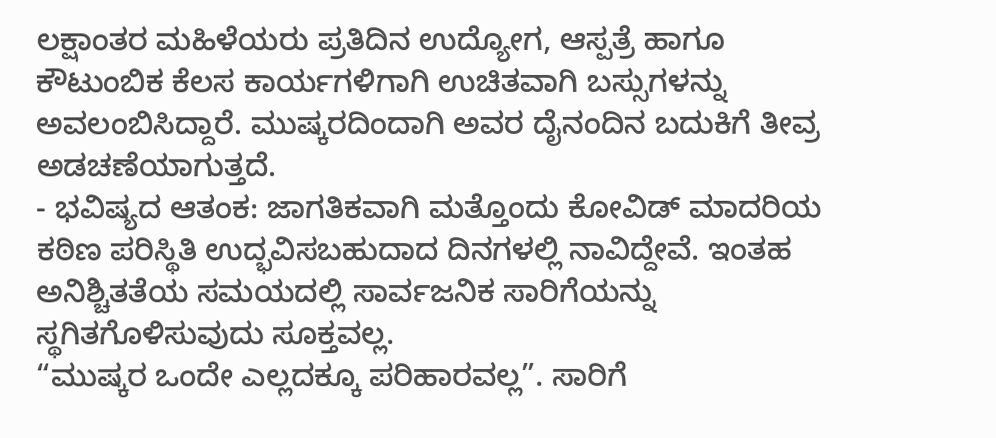ಲಕ್ಷಾಂತರ ಮಹಿಳೆಯರು ಪ್ರತಿದಿನ ಉದ್ಯೋಗ, ಆಸ್ಪತ್ರೆ ಹಾಗೂ ಕೌಟುಂಬಿಕ ಕೆಲಸ ಕಾರ್ಯಗಳಿಗಾಗಿ ಉಚಿತವಾಗಿ ಬಸ್ಸುಗಳನ್ನು ಅವಲಂಬಿಸಿದ್ದಾರೆ. ಮುಷ್ಕರದಿಂದಾಗಿ ಅವರ ದೈನಂದಿನ ಬದುಕಿಗೆ ತೀವ್ರ ಅಡಚಣೆಯಾಗುತ್ತದೆ.
- ಭವಿಷ್ಯದ ಆತಂಕ: ಜಾಗತಿಕವಾಗಿ ಮತ್ತೊಂದು ಕೋವಿಡ್ ಮಾದರಿಯ ಕಠಿಣ ಪರಿಸ್ಥಿತಿ ಉದ್ಭವಿಸಬಹುದಾದ ದಿನಗಳಲ್ಲಿ ನಾವಿದ್ದೇವೆ. ಇಂತಹ ಅನಿಶ್ಚಿತತೆಯ ಸಮಯದಲ್ಲಿ ಸಾರ್ವಜನಿಕ ಸಾರಿಗೆಯನ್ನು ಸ್ಥಗಿತಗೊಳಿಸುವುದು ಸೂಕ್ತವಲ್ಲ.
“ಮುಷ್ಕರ ಒಂದೇ ಎಲ್ಲದಕ್ಕೂ ಪರಿಹಾರವಲ್ಲ”. ಸಾರಿಗೆ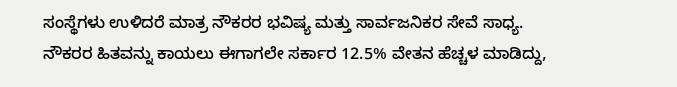ಸಂಸ್ಥೆಗಳು ಉಳಿದರೆ ಮಾತ್ರ ನೌಕರರ ಭವಿಷ್ಯ ಮತ್ತು ಸಾರ್ವಜನಿಕರ ಸೇವೆ ಸಾಧ್ಯ. ನೌಕರರ ಹಿತವನ್ನು ಕಾಯಲು ಈಗಾಗಲೇ ಸರ್ಕಾರ 12.5% ವೇತನ ಹೆಚ್ಚಳ ಮಾಡಿದ್ದು,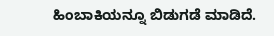ಹಿಂಬಾಕಿಯನ್ನೂ ಬಿಡುಗಡೆ ಮಾಡಿದೆ.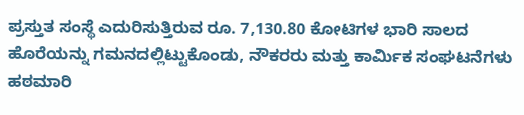ಪ್ರಸ್ತುತ ಸಂಸ್ಥೆ ಎದುರಿಸುತ್ತಿರುವ ರೂ. 7,130.80 ಕೋಟಿಗಳ ಭಾರಿ ಸಾಲದ ಹೊರೆಯನ್ನು ಗಮನದಲ್ಲಿಟ್ಟುಕೊಂಡು, ನೌಕರರು ಮತ್ತು ಕಾರ್ಮಿಕ ಸಂಘಟನೆಗಳು ಹಠಮಾರಿ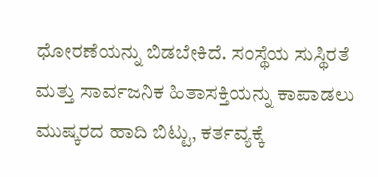ಧೋರಣೆಯನ್ನು ಬಿಡಬೇಕಿದೆ. ಸಂಸ್ಥೆಯ ಸುಸ್ಥಿರತೆ ಮತ್ತು ಸಾರ್ವಜನಿಕ ಹಿತಾಸಕ್ತಿಯನ್ನು ಕಾಪಾಡಲು ಮುಷ್ಕರದ ಹಾದಿ ಬಿಟ್ಟು, ಕರ್ತವ್ಯಕ್ಕೆ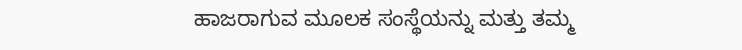ಹಾಜರಾಗುವ ಮೂಲಕ ಸಂಸ್ಥೆಯನ್ನು ಮತ್ತು ತಮ್ಮ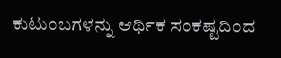ಕುಟುಂಬಗಳನ್ನು ಆರ್ಥಿಕ ಸಂಕಷ್ಟದಿಂದ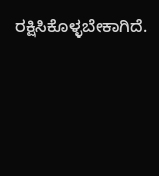ರಕ್ಷಿಸಿಕೊಳ್ಳಬೇಕಾಗಿದೆ.